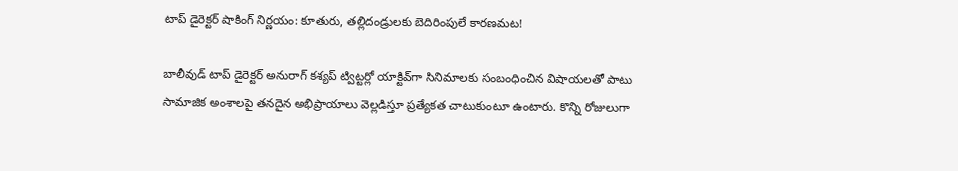టాప్ డైరెక్టర్ షాకింగ్ నిర్ణయం: కూతురు, తల్లిదండ్రులకు బెదిరింపులే కారణమట!

బాలీవుడ్ టాప్ డైరెక్టర్ అనురాగ్ కశ్యప్ ట్విట్టర్లో యాక్టివ్‌గా సినిమాలకు సంబంధించిన విషాయలతో పాటు సామాజిక అంశాలపై తనదైన అభిప్రాయాలు వెల్లడిస్తూ ప్రత్యేకత చాటుకుంటూ ఉంటారు. కొన్ని రోజులుగా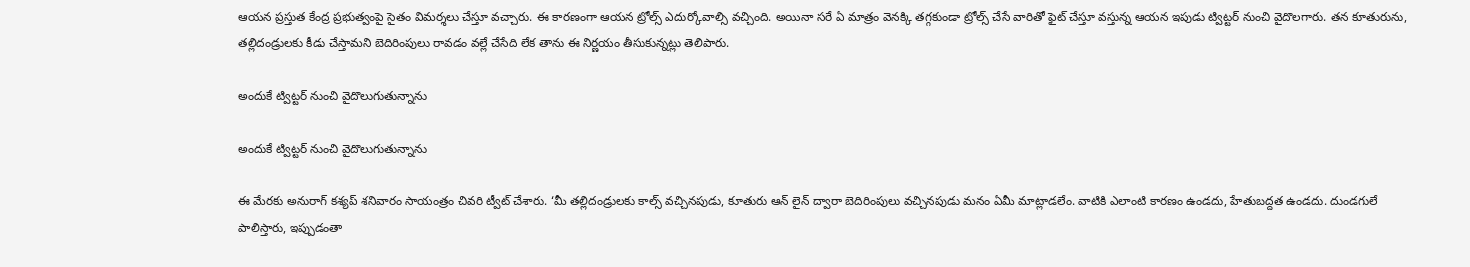ఆయన ప్రస్తుత కేంద్ర ప్రభుత్వంపై సైతం విమర్శలు చేస్తూ వచ్చారు. ఈ కారణంగా ఆయన ట్రోల్స్ ఎదుర్కోవాల్సి వచ్చింది. అయినా సరే ఏ మాత్రం వెనక్కి తగ్గకుండా ట్రోల్స్ చేసే వారితో ఫైట్ చేస్తూ వస్తున్న ఆయన ఇపుడు ట్విట్టర్ నుంచి వైదొలగారు. తన కూతురును, తల్లిదండ్రులకు కీడు చేస్తామని బెదిరింపులు రావడం వల్లే చేసేది లేక తాను ఈ నిర్ణయం తీసుకున్నట్లు తెలిపారు.

అందుకే ట్విట్టర్ నుంచి వైదొలుగుతున్నాను

అందుకే ట్విట్టర్ నుంచి వైదొలుగుతున్నాను

ఈ మేరకు అనురాగ్ కశ్యప్ శనివారం సాయంత్రం చివరి ట్వీట్ చేశారు. ‘మీ తల్లిదండ్రులకు కాల్స్ వచ్చినపుడు, కూతురు ఆన్ లైన్ ద్వారా బెదిరింపులు వచ్చినపుడు మనం ఏమీ మాట్లాడలేం. వాటికి ఎలాంటి కారణం ఉండదు, హేతుబద్దత ఉండదు. దుండగులే పాలిస్తారు, ఇప్పుడంతా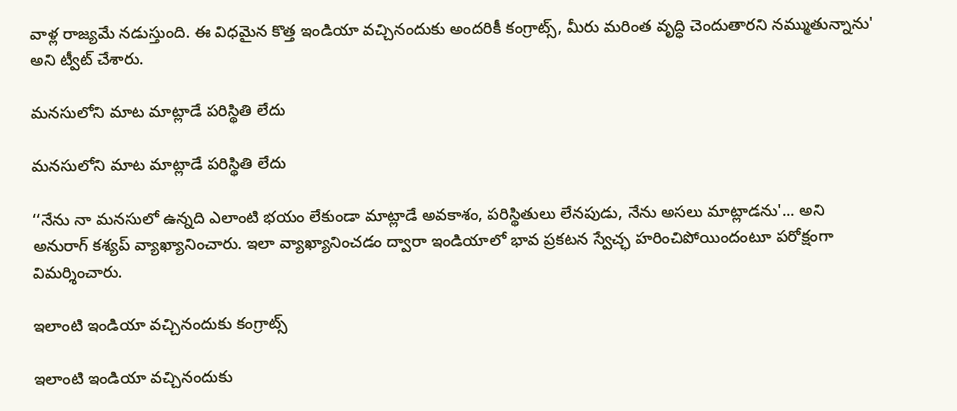వాళ్ల రాజ్యమే నడుస్తుంది. ఈ విధమైన కొత్త ఇండియా వచ్చినందుకు అందరికీ కంగ్రాట్స్, మీరు మరింత వృద్ధి చెందుతారని నమ్ముతున్నాను' అని ట్వీట్ చేశారు.

మనసులోని మాట మాట్లాడే పరిస్థితి లేదు

మనసులోని మాట మాట్లాడే పరిస్థితి లేదు

‘‘నేను నా మనసులో ఉన్నది ఎలాంటి భయం లేకుండా మాట్లాడే అవకాశం, పరిస్థితులు లేనపుడు, నేను అసలు మాట్లాడను'... అని అనురాగ్ కశ్యప్ వ్యాఖ్యానించారు. ఇలా వ్యాఖ్యానించడం ద్వారా ఇండియాలో భావ ప్రకటన స్వేచ్ఛ హరించిపోయిందంటూ పరోక్షంగా విమర్శించారు.

ఇలాంటి ఇండియా వచ్చినందుకు కంగ్రాట్స్

ఇలాంటి ఇండియా వచ్చినందుకు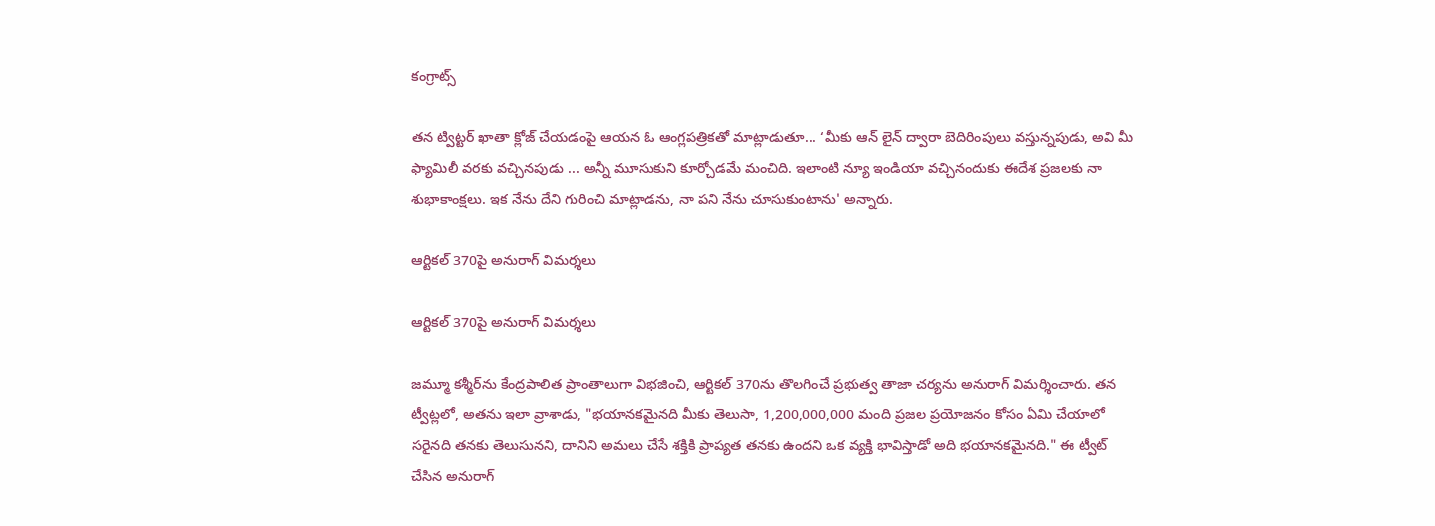కంగ్రాట్స్

తన ట్విట్టర్ ఖాతా క్లోజ్ చేయడంపై ఆయన ఓ ఆంగ్లపత్రికతో మాట్లాడుతూ... ‘మీకు ఆన్ లైన్ ద్వారా బెదిరింపులు వస్తున్నపుడు, అవి మీ ఫ్యామిలీ వరకు వచ్చినపుడు ... అన్నీ మూసుకుని కూర్చోడమే మంచిది. ఇలాంటి న్యూ ఇండియా వచ్చినందుకు ఈదేశ ప్రజలకు నా శుభాకాంక్షలు. ఇక నేను దేని గురించి మాట్లాడను, నా పని నేను చూసుకుంటాను' అన్నారు.

ఆర్టికల్ 370పై అనురాగ్ విమర్శలు

ఆర్టికల్ 370పై అనురాగ్ విమర్శలు

జమ్మూ కశ్మీర్‌ను కేంద్రపాలిత ప్రాంతాలుగా విభజించి, ఆర్టికల్ 370ను తొలగించే ప్రభుత్వ తాజా చర్యను అనురాగ్ విమర్శించారు. తన ట్వీట్లలో, అతను ఇలా వ్రాశాడు, "భయానకమైనది మీకు తెలుసా, 1,200,000,000 మంది ప్రజల ప్రయోజనం కోసం ఏమి చేయాలో సరైనది తనకు తెలుసునని, దానిని అమలు చేసే శక్తికి ప్రాప్యత తనకు ఉందని ఒక వ్యక్తి భావిస్తాడో అది భయానకమైనది." ఈ ట్వీట్ చేసిన అనురాగ్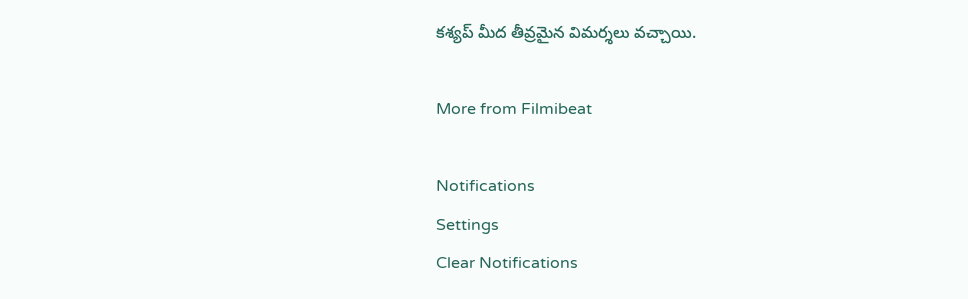కశ్యప్ మీద తీవ్రమైన విమర్శలు వచ్చాయి.

More from Filmibeat

Notifications
Settings
Clear Notifications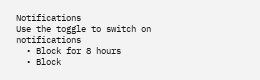Notifications
Use the toggle to switch on notifications
  • Block for 8 hours
  • Block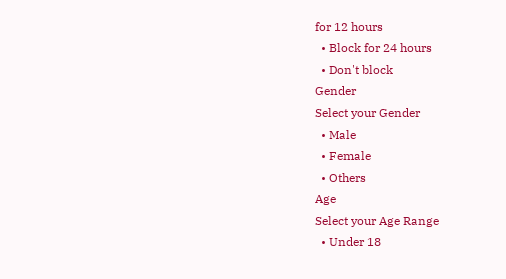for 12 hours
  • Block for 24 hours
  • Don't block
Gender
Select your Gender
  • Male
  • Female
  • Others
Age
Select your Age Range
  • Under 18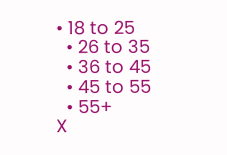• 18 to 25
  • 26 to 35
  • 36 to 45
  • 45 to 55
  • 55+
X